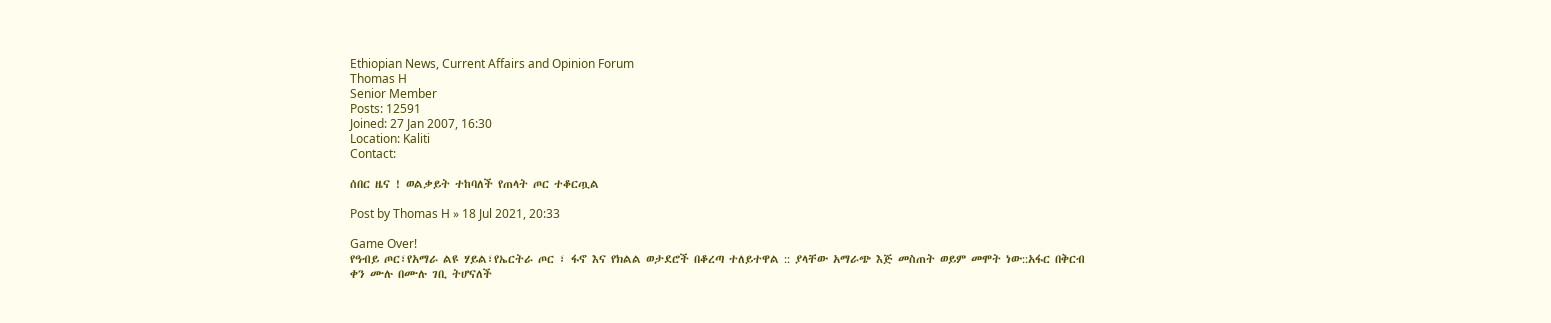Ethiopian News, Current Affairs and Opinion Forum
Thomas H
Senior Member
Posts: 12591
Joined: 27 Jan 2007, 16:30
Location: Kaliti
Contact:

ሰበር ዜና ! ወልቃይት ተከባለች የጠላት ጦር ተቆርጧል

Post by Thomas H » 18 Jul 2021, 20:33

Game Over!
የዓብይ ጦር፣የአማራ ልዩ ሃይል፣የኤርትራ ጦር ፣ ፋኖ እና የክልል ወታደሮች በቆረጣ ተለይተዋል :: ያላቸው አማራጭ እጅ መስጠት ወይም መሞት ነው::አፋር በቅርብ ቀን ሙሉ በሙሉ ገቢ ትሆናለች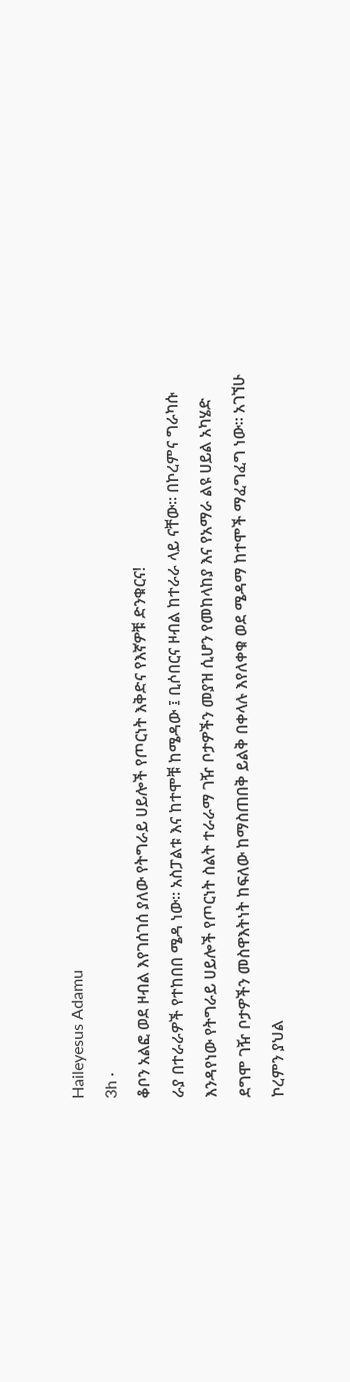Haileyesus Adamu
3h ·
ቆቦን አልፎ ወደ ዞብል እየገሰገሰ ያለው የትግራይ ሀይሎች የጦርነት እቅድና የእኛዎቹ ድንቁርና!
ራያ በተራራዎች የተከበበ ሜዳ ነው። አስፓልቱ እና ከተሞቹ ከሜዳው ፤ ቢሶበርና ዞብል ከተራራ ላይ ናቸው። በኮረምና ግራካሱ እንዳየነው የትግራይ ሀይሎች የጦርነት ስልት ተራራማ ገዥ ቦታዎችን መያዝ ሲሆን የመከላከያ እና የአማራ ልዩ ሀይል አካሄድ ደግሞ ገዥ ቦታዎችን መስዋእትነት ከፍለው ከማስጠበቅ ይልቅ በቀላሉ እየለቀቁ ወደ ሜዳማ ከተሞች ማፈግፈግ ነው። አገኘሁ ኮረምን ያህል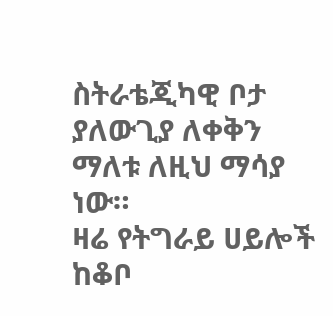ስትራቴጂካዊ ቦታ ያለውጊያ ለቀቅን ማለቱ ለዚህ ማሳያ ነው።
ዛሬ የትግራይ ሀይሎች ከቆቦ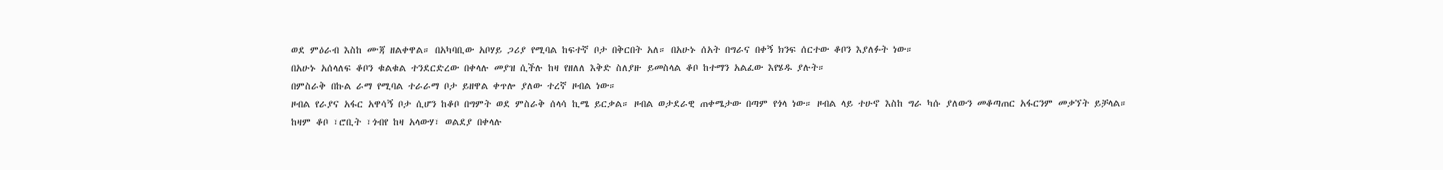ወደ ምዕራብ እስከ ሙጃ ዘልቀዋል። በአካባቢው አቦሃይ ጋሪያ የሚባል ከፍተኛ ቦታ በቅርበት አለ። በአሁኑ ሰአት በግራና በቀኝ ክንፍ ሰርተው ቆቦን እያለፉት ነው።
በአሁኑ አሰላለፍ ቆቦን ቁልቁል ተንደርድረው በቀላሉ መያዝ ሲችሉ ከዛ የዘለለ እቅድ ስለያዙ ይመስላል ቆቦ ከተማን አልፈው እየሄዱ ያሉት።
በምስራቅ በኩል ራማ የሚባል ተራራማ ቦታ ይዘዋል ቀጥሎ ያለው ተረኛ ዞብል ነው።
ዞብል የራያና አፋር አዋሳኝ ቦታ ሲሆን ከቆቦ በግምት ወደ ምስራቅ ሰላሳ ኪሜ ይርቃል። ዞብል ወታደራዊ ጠቀሜታው በጣም የጎላ ነው። ዞብል ላይ ተሁኖ እስከ ግራ ካሱ ያለውን መቆጣጠር አፋርንም መቃኘት ይቻላል።
ከዛም ቆቦ ፣ሮቢት ፣ጎብየ ከዛ አላውሃ፣ ወልደያ በቀላሉ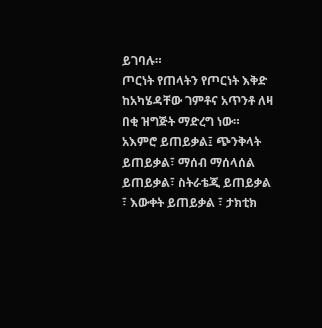ይገባሉ።
ጦርነት የጠላትን የጦርነት እቅድ ከአካሄዳቸው ገምቶና አጥንቶ ለዛ በቂ ዝግጅት ማድረግ ነው። አእምሮ ይጠይቃል፤ ጭንቅላት ይጠይቃል፣ ማሰብ ማሰላሰል ይጠይቃል፣ ስትራቴጂ ይጠይቃል ፣ እውቀት ይጠይቃል ፣ ታክቲክ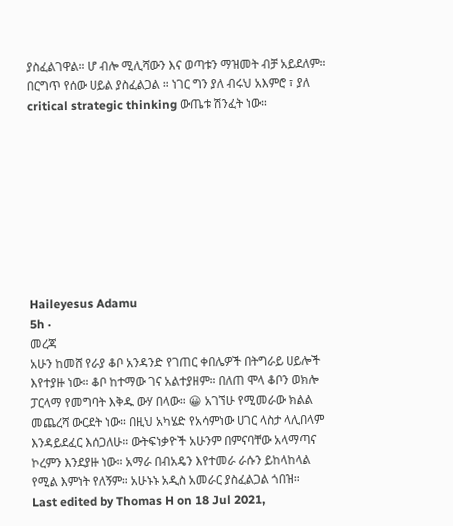ያስፈልገዋል። ሆ ብሎ ሚሊሻውን እና ወጣቱን ማዝመት ብቻ አይደለም። በርግጥ የሰው ሀይል ያስፈልጋል ። ነገር ግን ያለ ብሩህ አእምሮ ፣ ያለ critical strategic thinking ውጤቱ ሽንፈት ነው።









Haileyesus Adamu
5h ·
መረጃ
አሁን ከመሸ የራያ ቆቦ አንዳንድ የገጠር ቀበሌዎች በትግራይ ሀይሎች እየተያዙ ነው። ቆቦ ከተማው ገና አልተያዘም። በለጠ ሞላ ቆቦን ወክሎ ፓርላማ የመግባት እቅዱ ውሃ በላው። 😀 አገኘሁ የሚመራው ክልል መጨረሻ ውርደት ነው። በዚህ አካሄድ የአሳምነው ሀገር ላስታ ላሊበላም እንዳይደፈር እሰጋለሁ። ውትፍነቃዮች አሁንም በምናባቸው አላማጣና ኮረምን እንደያዙ ነው። አማራ በብአዴን እየተመራ ራሱን ይከላከላል የሚል እምነት የለኝም። አሁኑኑ አዲስ አመራር ያስፈልጋል ጎበዝ።
Last edited by Thomas H on 18 Jul 2021,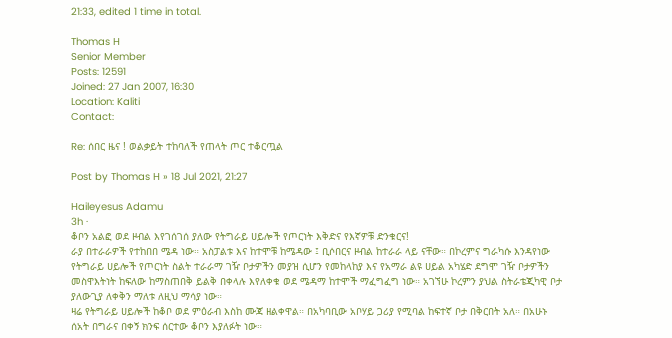21:33, edited 1 time in total.

Thomas H
Senior Member
Posts: 12591
Joined: 27 Jan 2007, 16:30
Location: Kaliti
Contact:

Re: ሰበር ዜና ! ወልቃይት ተከባለች የጠላት ጦር ተቆርጧል

Post by Thomas H » 18 Jul 2021, 21:27

Haileyesus Adamu
3h ·
ቆቦን አልፎ ወደ ዞብል እየገሰገሰ ያለው የትግራይ ሀይሎች የጦርነት እቅድና የእኛዎቹ ድንቁርና!
ራያ በተራራዎች የተከበበ ሜዳ ነው። አስፓልቱ እና ከተሞቹ ከሜዳው ፤ ቢሶበርና ዞብል ከተራራ ላይ ናቸው። በኮረምና ግራካሱ እንዳየነው የትግራይ ሀይሎች የጦርነት ስልት ተራራማ ገዥ ቦታዎችን መያዝ ሲሆን የመከላከያ እና የአማራ ልዩ ሀይል አካሄድ ደግሞ ገዥ ቦታዎችን መስዋእትነት ከፍለው ከማስጠበቅ ይልቅ በቀላሉ እየለቀቁ ወደ ሜዳማ ከተሞች ማፈግፈግ ነው። አገኘሁ ኮረምን ያህል ስትራቴጂካዊ ቦታ ያለውጊያ ለቀቅን ማለቱ ለዚህ ማሳያ ነው።
ዛሬ የትግራይ ሀይሎች ከቆቦ ወደ ምዕራብ እስከ ሙጃ ዘልቀዋል። በአካባቢው አቦሃይ ጋሪያ የሚባል ከፍተኛ ቦታ በቅርበት አለ። በአሁኑ ሰአት በግራና በቀኝ ክንፍ ሰርተው ቆቦን እያለፉት ነው።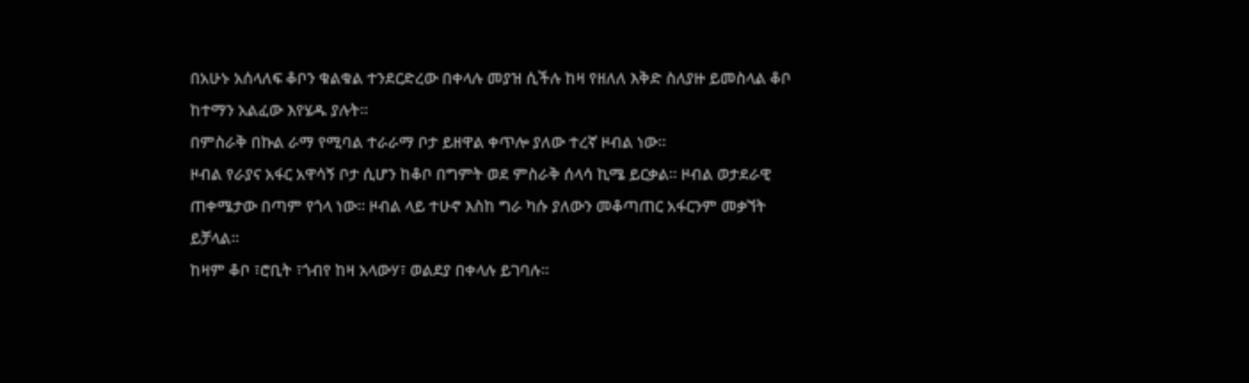በአሁኑ አሰላለፍ ቆቦን ቁልቁል ተንደርድረው በቀላሉ መያዝ ሲችሉ ከዛ የዘለለ እቅድ ስለያዙ ይመስላል ቆቦ ከተማን አልፈው እየሄዱ ያሉት።
በምስራቅ በኩል ራማ የሚባል ተራራማ ቦታ ይዘዋል ቀጥሎ ያለው ተረኛ ዞብል ነው።
ዞብል የራያና አፋር አዋሳኝ ቦታ ሲሆን ከቆቦ በግምት ወደ ምስራቅ ሰላሳ ኪሜ ይርቃል። ዞብል ወታደራዊ ጠቀሜታው በጣም የጎላ ነው። ዞብል ላይ ተሁኖ እስከ ግራ ካሱ ያለውን መቆጣጠር አፋርንም መቃኘት ይቻላል።
ከዛም ቆቦ ፣ሮቢት ፣ጎብየ ከዛ አላውሃ፣ ወልደያ በቀላሉ ይገባሉ።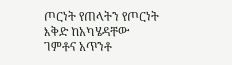ጦርነት የጠላትን የጦርነት እቅድ ከአካሄዳቸው ገምቶና አጥንቶ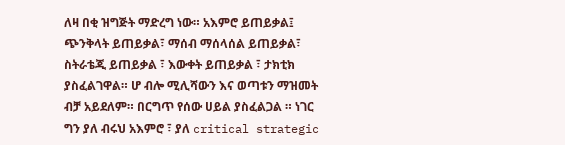ለዛ በቂ ዝግጅት ማድረግ ነው። አእምሮ ይጠይቃል፤ ጭንቅላት ይጠይቃል፣ ማሰብ ማሰላሰል ይጠይቃል፣ ስትራቴጂ ይጠይቃል ፣ እውቀት ይጠይቃል ፣ ታክቲክ ያስፈልገዋል። ሆ ብሎ ሚሊሻውን እና ወጣቱን ማዝመት ብቻ አይደለም። በርግጥ የሰው ሀይል ያስፈልጋል ። ነገር ግን ያለ ብሩህ አእምሮ ፣ ያለ critical strategic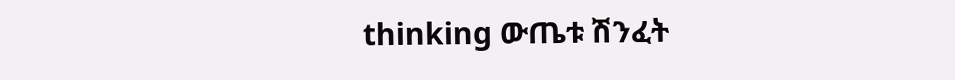thinking ውጤቱ ሽንፈት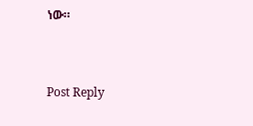ነው።


Post Reply